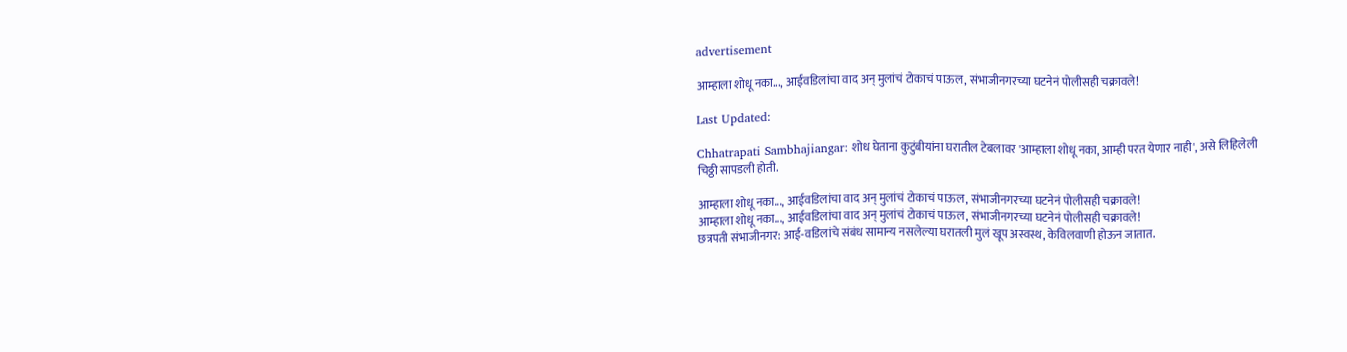advertisement

आम्हाला शोधू नका..., आईवडिलांचा वाद अन् मुलांचं टोकाचं पाऊल, संभाजीनगरच्या घटनेनं पोलीसही चक्रावले!

Last Updated:

Chhatrapati Sambhajiangar: शोध घेताना कुटुंबीयांना घरातील टेबलावर 'आम्हाला शोधू नका, आम्ही परत येणार नाही', असे लिहिलेली चिठ्ठी सापडली होती.

आम्हाला शोधू नका..., आईवडिलांचा वाद अन् मुलांचं टोकाचं पाऊल, संभाजीनगरच्या घटनेनं पोलीसही चक्रावले!
आम्हाला शोधू नका..., आईवडिलांचा वाद अन् मुलांचं टोकाचं पाऊल, संभाजीनगरच्या घटनेनं पोलीसही चक्रावले!
छत्रपती संभाजीनगर: आई-वडिलांचे संबंध सामान्य नसलेल्या घरातली मुलं खूप अस्वस्थ, केविलवाणी होऊन जातात.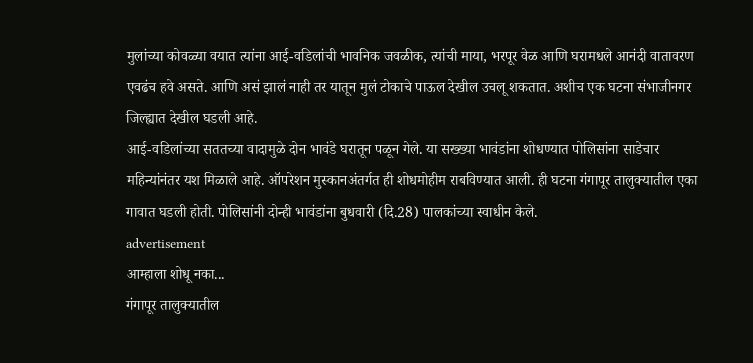मुलांच्या कोवळ्या वयात त्यांना आई-वडिलांची भावनिक जवळीक, त्यांची माया, भरपूर वेळ आणि घरामधले आनंदी वातावरण एवढंच हवे असते. आणि असं झालं नाही तर यातून मुलं टोकाचे पाऊल देखील उचलू शकतात. अशीच एक घटना संभाजीनगर जिल्ह्यात देखील घडली आहे.
आई-वडिलांच्या सततच्या वादामुळे दोन भावंडे घरातून पळून गेले. या सख्ख्या भावंडांना शोधण्यात पोलिसांना साडेचार महिन्यांनंतर यश मिळाले आहे. ऑपरेशन मुस्कानअंतर्गत ही शोधमोहीम राबविण्यात आली. ही घटना गंगापूर तालुक्यातील एका गावात घडली होती. पोलिसांनी दोन्ही भावंडांना बुधवारी (दि.28) पालकांच्या स्वाधीन केले.
advertisement
आम्हाला शोधू नका...
गंगापूर तालुक्यातील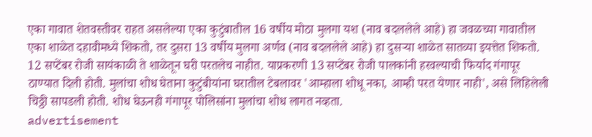एका गावात शेतवस्तीवर राहत असलेल्या एका कुटुंबातील 16 वर्षीय मोठा मुलगा यश (नाव बदललेले आहे) हा जवळच्या गावातील एका शाळेत दहावीमध्ये शिकतो, तर दुसरा 13 वर्षीय मुलगा अर्णव (नाव बदललेले आहे) हा दुसऱ्या शाळेत सातव्या इयत्तेत शिकतो. 12 सप्टेंबर रोजी सायंकाळी ते शाळेतून घरी परतलेच नाहीत. याप्रकरणी 13 सप्टेंबर रोजी पालकांनी हरवल्याची फिर्याद गंगापूर ठाण्यात दिली होती. मुलांचा शोध घेताना कुटुंबीयांना घरातील टेबलावर 'आम्हाला शोधू नका, आम्ही परत येणार नाही', असे लिहिलेली चिठ्ठी सापडली होती. शोध घेऊनही गंगापूर पोलिसांना मुलांचा शोध लागत नव्हता.
advertisement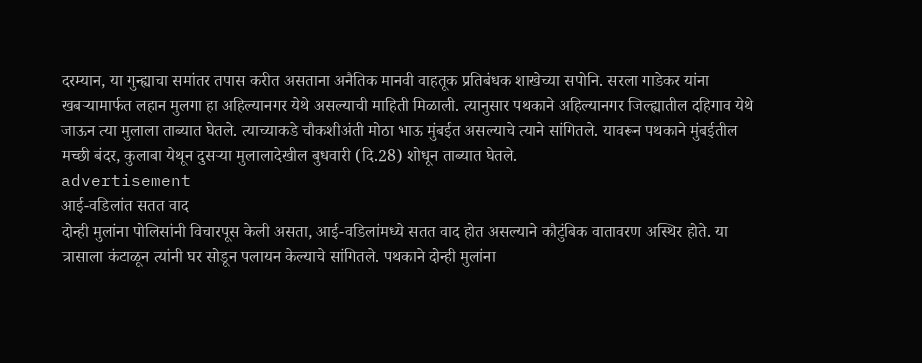दरम्यान, या गुन्ह्याचा समांतर तपास करीत असताना अनैतिक मानवी वाहतूक प्रतिबंधक शाखेच्या सपोनि. सरला गाडेकर यांना खबऱ्यामार्फत लहान मुलगा हा अहिल्यानगर येथे असल्याची माहिती मिळाली. त्यानुसार पथकाने अहिल्यानगर जिल्ह्यातील दहिगाव येथे जाऊन त्या मुलाला ताब्यात घेतले. त्याच्याकडे चौकशीअंती मोठा भाऊ मुंबईत असल्याचे त्याने सांगितले. यावरून पथकाने मुंबईतील मच्छी बंदर, कुलाबा येथून दुसऱ्या मुलालादेखील बुधवारी (दि.28) शोधून ताब्यात घेतले.
advertisement
आई-वडिलांत सतत वाद
दोन्ही मुलांना पोलिसांनी विचारपूस केली असता, आई-वडिलांमध्ये सतत वाद होत असल्याने कौटुंबिक वातावरण अस्थिर होते. या त्रासाला कंटाळून त्यांनी घर सोडून पलायन केल्याचे सांगितले. पथकाने दोन्ही मुलांना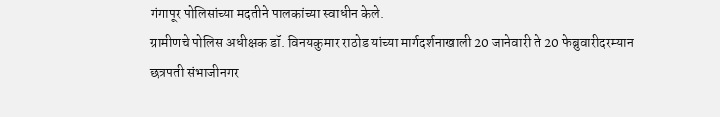गंगापूर पोलिसांच्या मदतीने पालकांच्या स्वाधीन केले.
ग्रामीणचे पोलिस अधीक्षक डॉ. विनयकुमार राठोड यांच्या मार्गदर्शनाखाली 20 जानेवारी ते 20 फेब्रुवारीदरम्यान छत्रपती संभाजीनगर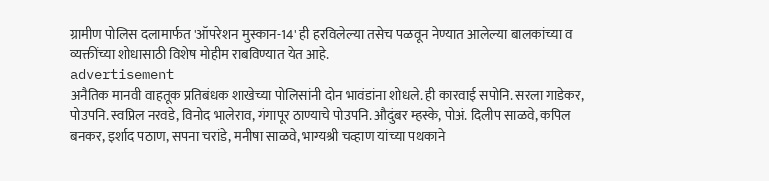ग्रामीण पोलिस दलामार्फत 'ऑपरेशन मुस्कान-14' ही हरविलेल्या तसेच पळवून नेण्यात आलेल्या बालकांच्या व व्यक्तींच्या शोधासाठी विशेष मोहीम राबविण्यात येत आहे.
advertisement
अनैतिक मानवी वाहतूक प्रतिबंधक शाखेच्या पोलिसांनी दोन भावंडांना शोधले. ही कारवाई सपोनि. सरला गाडेकर, पोउपनि. स्वप्निल नरवडे, विनोद भालेराव, गंगापूर ठाण्याचे पोउपनि. औदुंबर म्हस्के, पोअं. दिलीप साळवे, कपिल बनकर, इर्शाद पठाण, सपना चरांडे, मनीषा साळवे, भाग्यश्री चव्हाण यांच्या पथकाने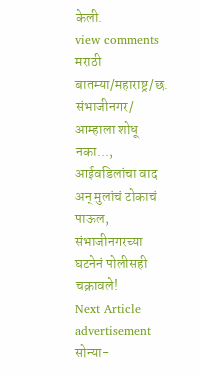केली.
view comments
मराठी बातम्या/महाराष्ट्र/छ. संभाजीनगर/
आम्हाला शोधू नका..., आईवडिलांचा वाद अन् मुलांचं टोकाचं पाऊल, संभाजीनगरच्या घटनेनं पोलीसही चक्रावले!
Next Article
advertisement
सोन्या-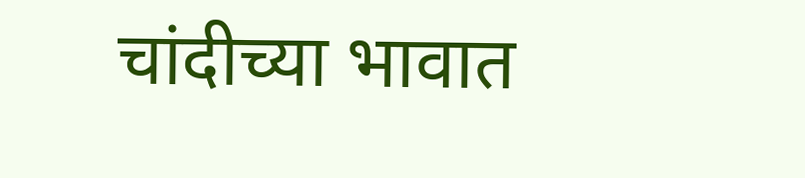चांदीच्या भावात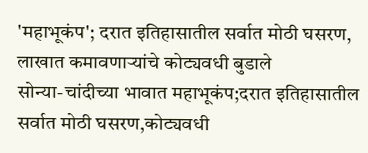'महाभूकंप'; दरात इतिहासातील सर्वात मोठी घसरण, लाखात कमावणाऱ्यांचे कोट्यवधी बुडाले
सोन्या-चांदीच्या भावात महाभूकंप;दरात इतिहासातील सर्वात मोठी घसरण,कोट्यवधी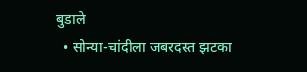बुडाले
  • सोन्या-चांदीला जबरदस्त झटका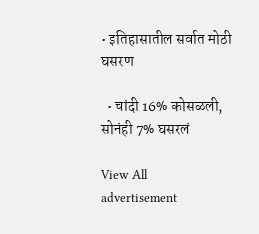• इतिहासातील सर्वात मोठी घसरण

  • चांदी 16% कोसळली, सोनंही 7% घसरलं

View All
advertisement